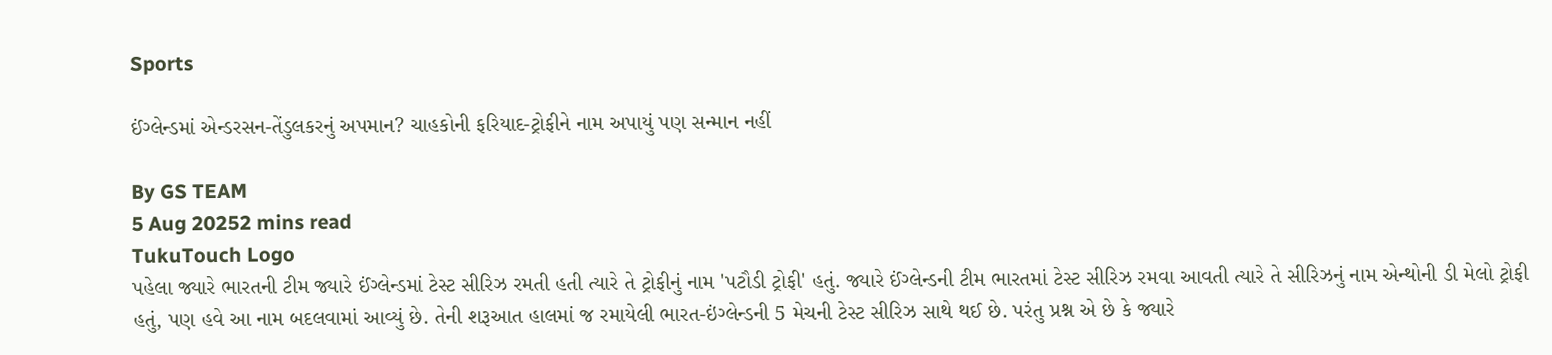Sports

ઈંગ્લેન્ડમાં એન્ડરસન-તેંડુલકરનું અપમાન? ચાહકોની ફરિયાદ-ટ્રોફીને નામ અપાયું પણ સન્માન નહીં

By GS TEAM
5 Aug 20252 mins read
TukuTouch Logo
પહેલા જ્યારે ભારતની ટીમ જ્યારે ઈંગ્લેન્ડમાં ટેસ્ટ સીરિઝ રમતી હતી ત્યારે તે ટ્રોફીનું નામ 'પટૌડી ટ્રોફી' હતું. જ્યારે ઈંગ્લેન્ડની ટીમ ભારતમાં ટેસ્ટ સીરિઝ રમવા આવતી ત્યારે તે સીરિઝનું નામ એન્થોની ડી મેલો ટ્રોફી હતું, પણ હવે આ નામ બદલવામાં આવ્યું છે. તેની શરૂઆત હાલમાં જ રમાયેલી ભારત-ઇંગ્લેન્ડની 5 મેચની ટેસ્ટ સીરિઝ સાથે થઈ છે. પરંતુ પ્રશ્ન એ છે કે જ્યારે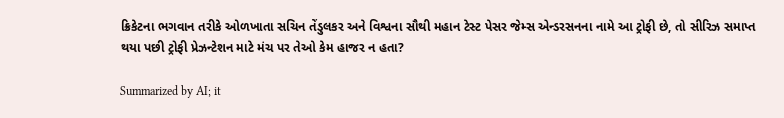ક્રિકેટના ભગવાન તરીકે ઓળખાતા સચિન તેંડુલકર અને વિશ્વના સૌથી મહાન ટેસ્ટ પેસર જેમ્સ એન્ડરસનના નામે આ ટ્રોફી છે, તો સીરિઝ સમાપ્ત થયા પછી ટ્રોફી પ્રેઝન્ટેશન માટે મંચ પર તેઓ કેમ હાજર ન હતા?

Summarized by AI; it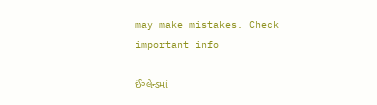may make mistakes. Check important info

ઈંગ્લેન્ડમાં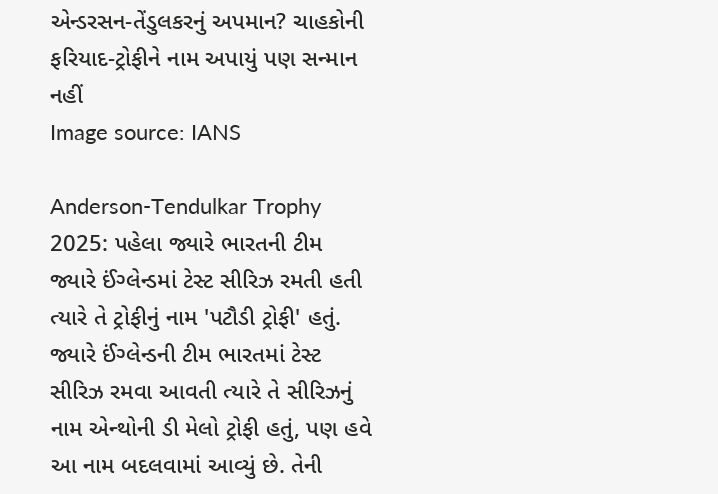એન્ડરસન-તેંડુલકરનું અપમાન? ચાહકોની ફરિયાદ-ટ્રોફીને નામ અપાયું પણ સન્માન નહીં
Image source: IANS

Anderson-Tendulkar Trophy 2025: પહેલા જ્યારે ભારતની ટીમ જ્યારે ઈંગ્લેન્ડમાં ટેસ્ટ સીરિઝ રમતી હતી ત્યારે તે ટ્રોફીનું નામ 'પટૌડી ટ્રોફી' હતું. જ્યારે ઈંગ્લેન્ડની ટીમ ભારતમાં ટેસ્ટ સીરિઝ રમવા આવતી ત્યારે તે સીરિઝનું નામ એન્થોની ડી મેલો ટ્રોફી હતું, પણ હવે આ નામ બદલવામાં આવ્યું છે. તેની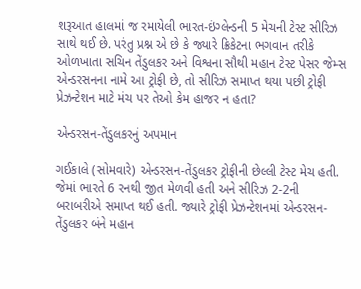શરૂઆત હાલમાં જ રમાયેલી ભારત-ઇંગ્લેન્ડની 5 મેચની ટેસ્ટ સીરિઝ સાથે થઈ છે. પરંતુ પ્રશ્ન એ છે કે જ્યારે ક્રિકેટના ભગવાન તરીકે ઓળખાતા સચિન તેંડુલકર અને વિશ્વના સૌથી મહાન ટેસ્ટ પેસર જેમ્સ એન્ડરસનના નામે આ ટ્રોફી છે, તો સીરિઝ સમાપ્ત થયા પછી ટ્રોફી પ્રેઝન્ટેશન માટે મંચ પર તેઓ કેમ હાજર ન હતા?

એન્ડરસન-તેંડુલકરનું અપમાન

ગઈકાલે (સોમવારે) એન્ડરસન-તેંડુલકર ટ્રોફીની છેલ્લી ટેસ્ટ મેચ હતી. જેમાં ભારતે 6 રનથી જીત મેળવી હતી અને સીરિઝ 2-2ની બરાબરીએ સમાપ્ત થઈ હતી. જ્યારે ટ્રોફી પ્રેઝન્ટેશનમાં એન્ડરસન-તેંડુલકર બંને મહાન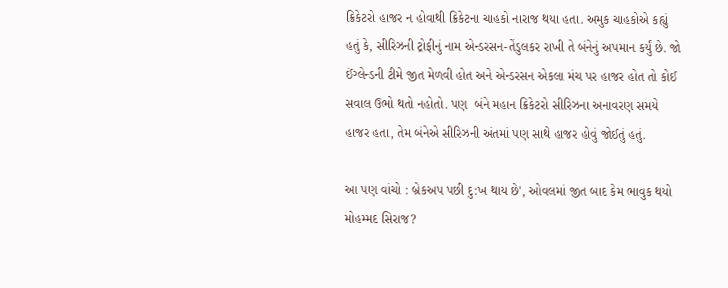ક્રિકેટરો હાજર ન હોવાથી ક્રિકેટના ચાહકો નારાજ થયા હતા. અમુક ચાહકોએ કહ્યું હતું કે, સીરિઝની ટ્રોફીનું નામ એન્ડરસન-તેંડુલકર રાખી તે બંનેનું અપમાન કર્યું છે. જો ઈંગ્લેન્ડની ટીમે જીત મેળવી હોત અને એન્ડરસન એકલા મંચ પર હાજર હોત તો કોઈ સવાલ ઉભો થતો નહોતો. પણ  બંને મહાન ક્રિકેટરો સીરિઝના અનાવરણ સમયે હાજર હતા, તેમ બંનેએ સીરિઝની અંતમાં પણ સાથે હાજર હોવું જોઈતું હતું.

આ પણ વાંચો : બ્રેકઅપ પછી દુ:ખ થાય છે', ઓવલમાં જીત બાદ કેમ ભાવુક થયો મોહમ્મદ સિરાજ?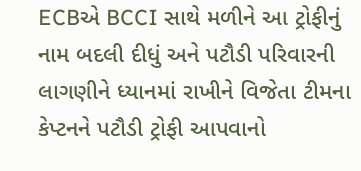ECBએ BCCI સાથે મળીને આ ટ્રોફીનું નામ બદલી દીધું અને પટૌડી પરિવારની લાગણીને ધ્યાનમાં રાખીને વિજેતા ટીમના કેપ્ટનને પટૌડી ટ્રોફી આપવાનો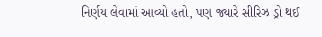નિર્ણય લેવામાં આવ્યો હતો, પણ જ્યારે સીરિઝ ડ્રો થઈ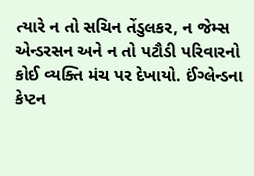ત્યારે ન તો સચિન તેંડુલકર, ન જેમ્સ એન્ડરસન અને ન તો પટૌડી પરિવારનો કોઈ વ્યક્તિ મંચ પર દેખાયો. ઈંગ્લેન્ડના કેપ્ટન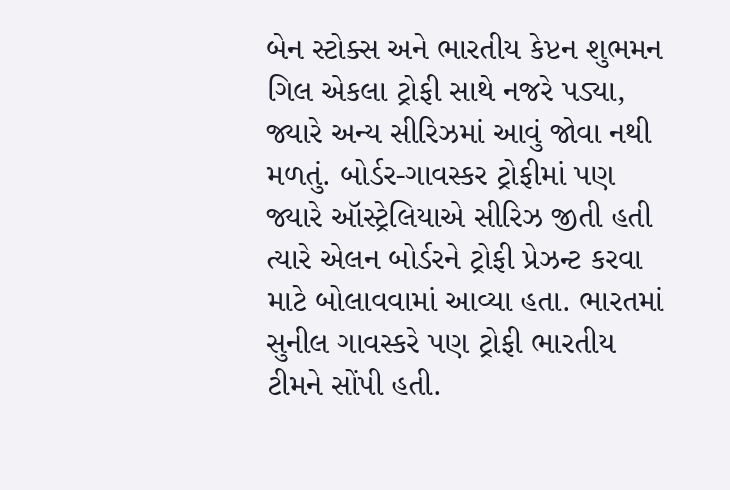બેન સ્ટોક્સ અને ભારતીય કેપ્ટન શુભમન ગિલ એકલા ટ્રોફી સાથે નજરે પડ્યા, જ્યારે અન્ય સીરિઝમાં આવું જોવા નથી મળતું. બોર્ડર-ગાવસ્કર ટ્રોફીમાં પણ જ્યારે ઑસ્ટ્રેલિયાએ સીરિઝ જીતી હતી ત્યારે એલન બોર્ડરને ટ્રોફી પ્રેઝન્ટ કરવા માટે બોલાવવામાં આવ્યા હતા. ભારતમાં સુનીલ ગાવસ્કરે પણ ટ્રોફી ભારતીય ટીમને સોંપી હતી.